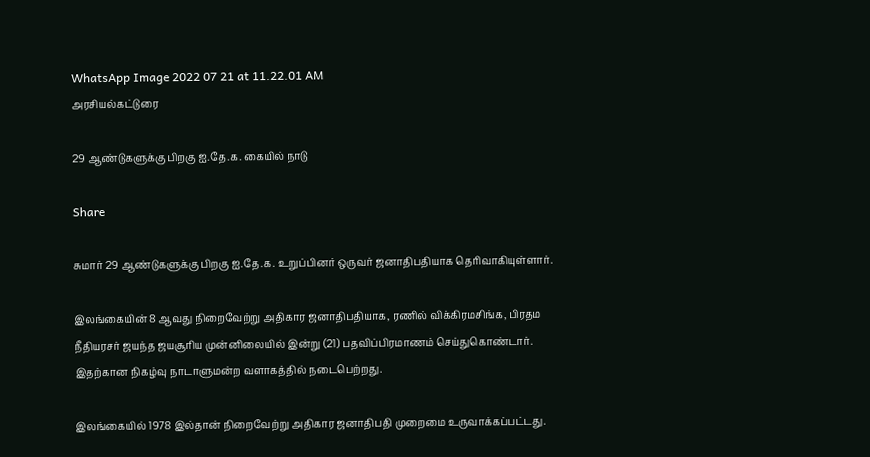WhatsApp Image 2022 07 21 at 11.22.01 AM
அரசியல்கட்டுரை

29 ஆண்டுகளுக்கு பிறகு ஐ.தே.க. கையில் நாடு

Share

சுமார் 29 ஆண்டுகளுக்கு பிறகு ஐ.தே.க. உறுப்பினர் ஒருவர் ஜனாதிபதியாக தெரிவாகியுள்ளார்.

இலங்கையின் 8 ஆவது நிறைவேற்று அதிகார ஜனாதிபதியாக, ரணில் விக்கிரமசிங்க, பிரதம நீதியரசர் ஜயந்த ஜயசூரிய முன்னிலையில் இன்று (21) பதவிப்பிரமாணம் செய்துகொண்டார். இதற்கான நிகழ்வு நாடாளுமன்ற வளாகத்தில் நடைபெற்றது.

இலங்கையில் 1978 இல்தான் நிறைவேற்று அதிகார ஜனாதிபதி முறைமை உருவாக்கப்பட்டது.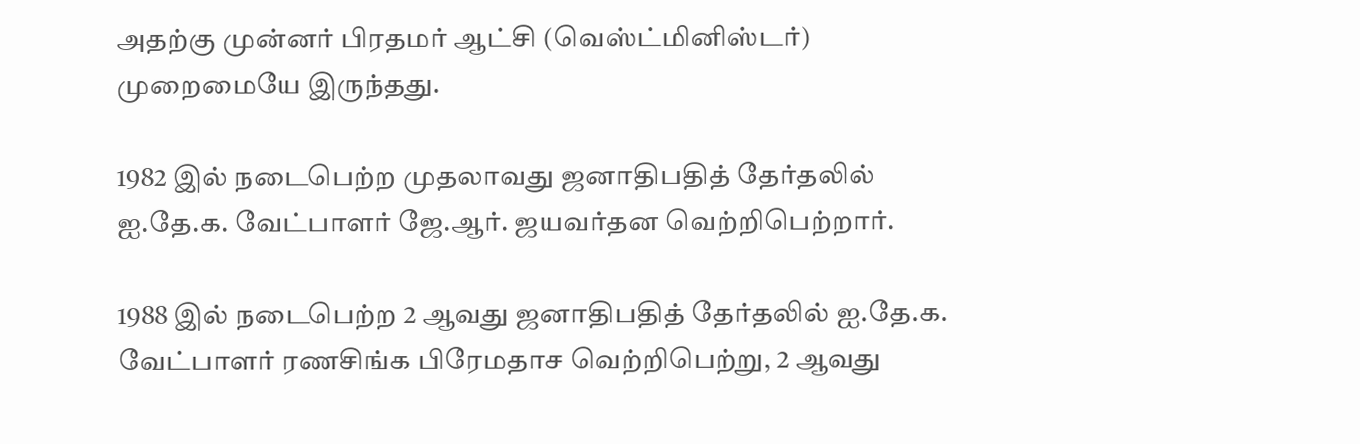அதற்கு முன்னர் பிரதமர் ஆட்சி (வெஸ்ட்மினிஸ்டர்) முறைமையே இருந்தது.

1982 இல் நடைபெற்ற முதலாவது ஜனாதிபதித் தேர்தலில் ஐ.தே.க. வேட்பாளர் ஜே.ஆர். ஜயவர்தன வெற்றிபெற்றார்.

1988 இல் நடைபெற்ற 2 ஆவது ஜனாதிபதித் தேர்தலில் ஐ.தே.க. வேட்பாளர் ரணசிங்க பிரேமதாச வெற்றிபெற்று, 2 ஆவது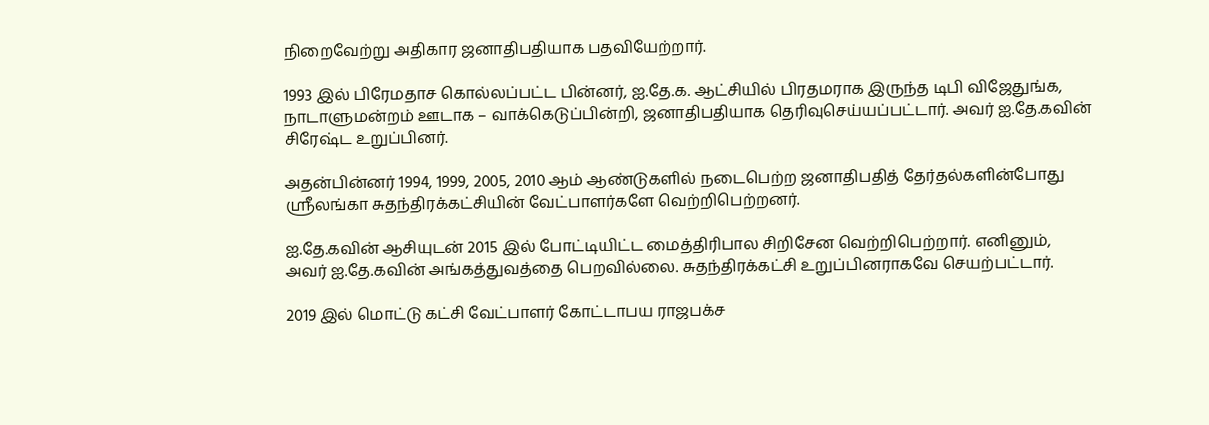நிறைவேற்று அதிகார ஜனாதிபதியாக பதவியேற்றார்.

1993 இல் பிரேமதாச கொல்லப்பட்ட பின்னர், ஐ.தே.க. ஆட்சியில் பிரதமராக இருந்த டிபி விஜேதுங்க, நாடாளுமன்றம் ஊடாக – வாக்கெடுப்பின்றி, ஜனாதிபதியாக தெரிவுசெய்யப்பட்டார். அவர் ஐ.தே.கவின் சிரேஷ்ட உறுப்பினர்.

அதன்பின்னர் 1994, 1999, 2005, 2010 ஆம் ஆண்டுகளில் நடைபெற்ற ஜனாதிபதித் தேர்தல்களின்போது ஶ்ரீலங்கா சுதந்திரக்கட்சியின் வேட்பாளர்களே வெற்றிபெற்றனர்.

ஐ.தே.கவின் ஆசியுடன் 2015 இல் போட்டியிட்ட மைத்திரிபால சிறிசேன வெற்றிபெற்றார். எனினும், அவர் ஐ.தே.கவின் அங்கத்துவத்தை பெறவில்லை. சுதந்திரக்கட்சி உறுப்பினராகவே செயற்பட்டார்.

2019 இல் மொட்டு கட்சி வேட்பாளர் கோட்டாபய ராஜபக்ச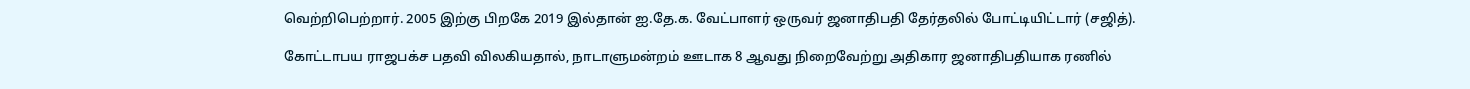வெற்றிபெற்றார். 2005 இற்கு பிறகே 2019 இல்தான் ஐ.தே.க. வேட்பாளர் ஒருவர் ஜனாதிபதி தேர்தலில் போட்டியிட்டார் (சஜித்).

கோட்டாபய ராஜபக்ச பதவி விலகியதால், நாடாளுமன்றம் ஊடாக 8 ஆவது நிறைவேற்று அதிகார ஜனாதிபதியாக ரணில்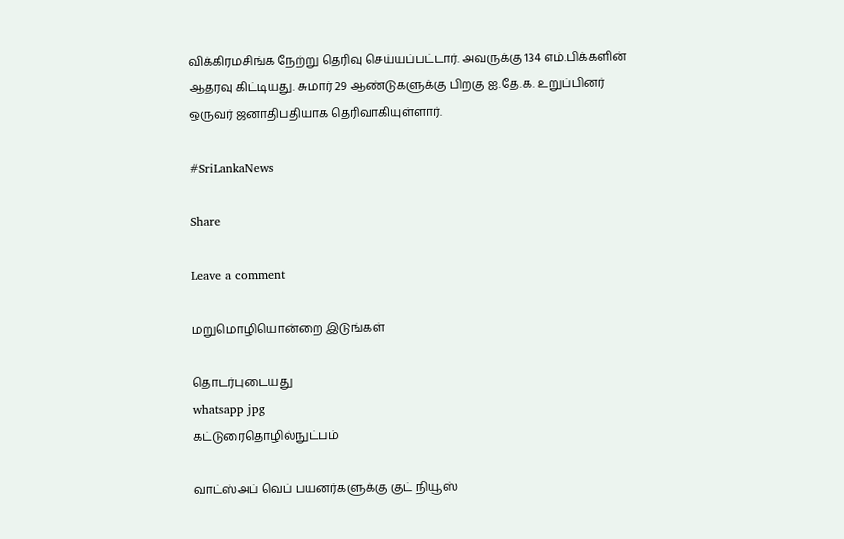விக்கிரமசிங்க நேற்று தெரிவு செய்யப்பட்டார். அவருக்கு 134 எம்.பிக்களின் ஆதரவு கிட்டியது. சுமார் 29 ஆண்டுகளுக்கு பிறகு ஐ.தே.க. உறுப்பினர் ஒருவர் ஜனாதிபதியாக தெரிவாகியுள்ளார்.

#SriLankaNews

Share

Leave a comment

மறுமொழியொன்றை இடுங்கள்

தொடர்புடையது
whatsapp jpg
கட்டுரைதொழில்நுட்பம்

வாட்ஸ்அப் வெப் பயனர்களுக்கு குட் நியூஸ்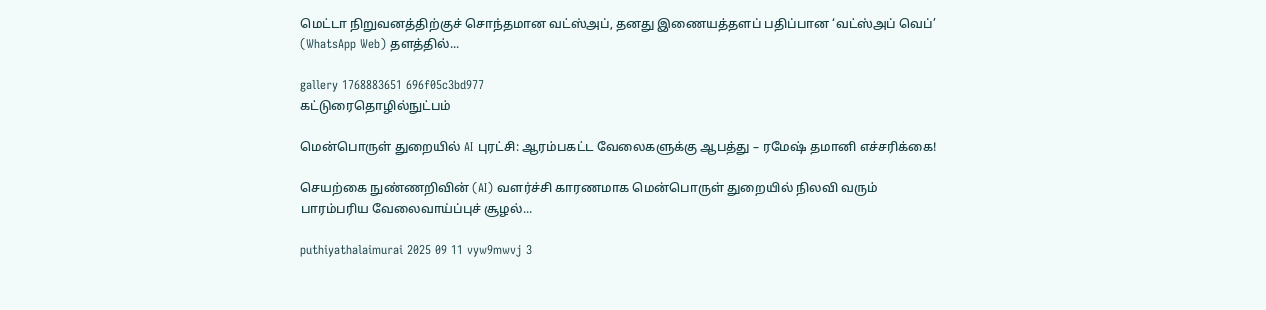மெட்டா நிறுவனத்திற்குச் சொந்தமான வட்ஸ்அப், தனது இணையத்தளப் பதிப்பான ‘வட்ஸ்அப் வெப்’ (WhatsApp Web) தளத்தில்...

gallery 1768883651 696f05c3bd977
கட்டுரைதொழில்நுட்பம்

மென்பொருள் துறையில் AI புரட்சி: ஆரம்பகட்ட வேலைகளுக்கு ஆபத்து – ரமேஷ் தமானி எச்சரிக்கை!

செயற்கை நுண்ணறிவின் (AI) வளர்ச்சி காரணமாக மென்பொருள் துறையில் நிலவி வரும் பாரம்பரிய வேலைவாய்ப்புச் சூழல்...

puthiyathalaimurai 2025 09 11 vyw9mwvj 3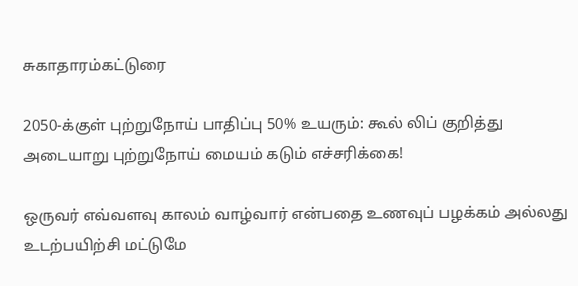சுகாதாரம்கட்டுரை

2050-க்குள் புற்றுநோய் பாதிப்பு 50% உயரும்: கூல் லிப் குறித்து அடையாறு புற்றுநோய் மையம் கடும் எச்சரிக்கை!

ஒருவர் எவ்வளவு காலம் வாழ்வார் என்பதை உணவுப் பழக்கம் அல்லது உடற்பயிற்சி மட்டுமே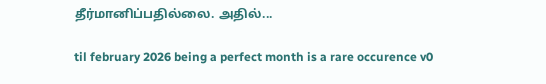தீர்மானிப்பதில்லை. அதில்...

til february 2026 being a perfect month is a rare occurence v0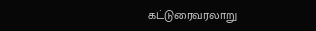கட்டுரைவரலாறு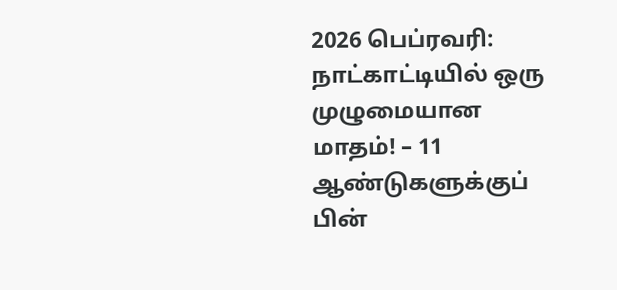2026 பெப்ரவரி: நாட்காட்டியில் ஒரு முழுமையான மாதம்! – 11 ஆண்டுகளுக்குப் பின்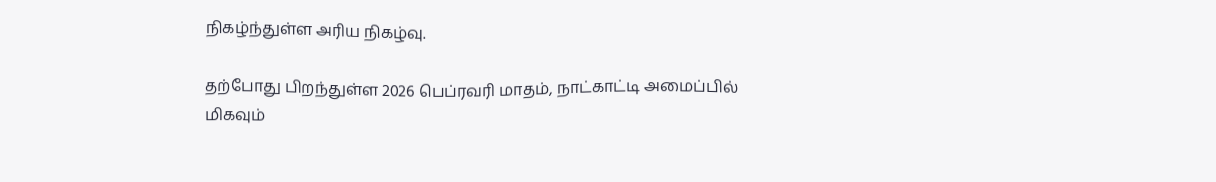நிகழ்ந்துள்ள அரிய நிகழ்வு.

தற்போது பிறந்துள்ள 2026 பெப்ரவரி மாதம், நாட்காட்டி அமைப்பில் மிகவும்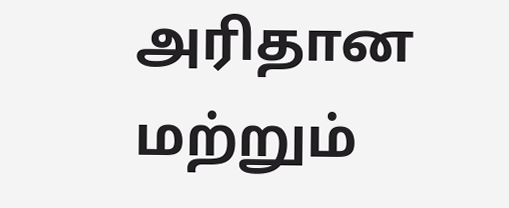அரிதான மற்றும்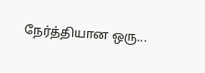நேர்த்தியான ஒரு...